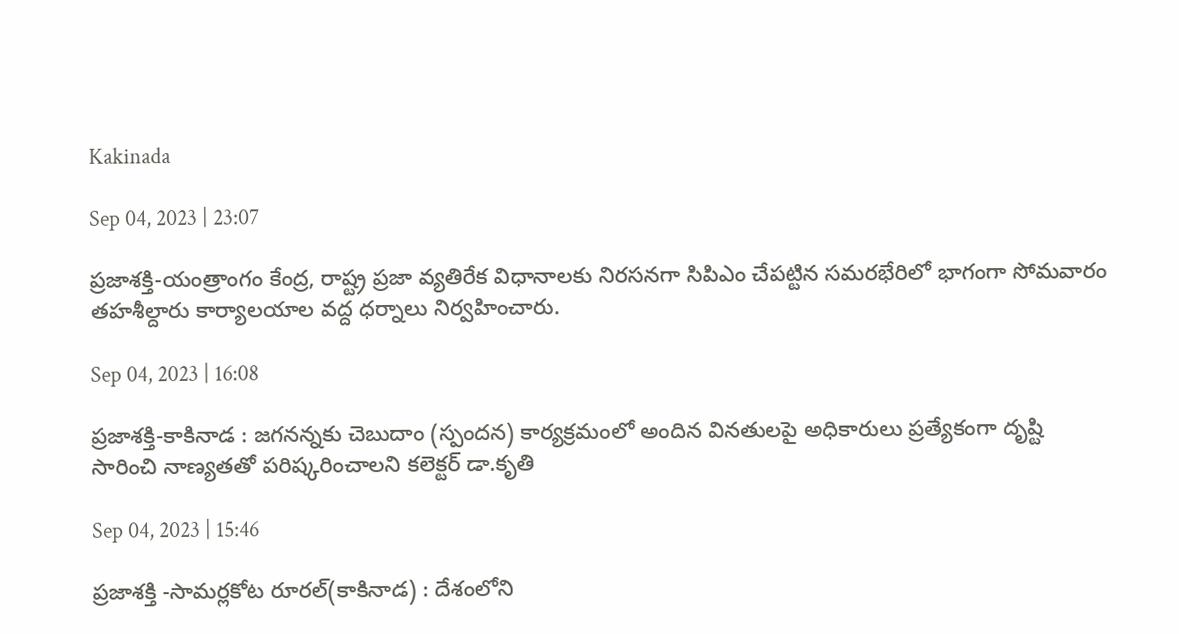Kakinada

Sep 04, 2023 | 23:07

ప్రజాశక్తి-యంత్రాంగం కేంద్ర, రాష్ట్ర ప్రజా వ్యతిరేక విధానాలకు నిరసనగా సిపిఎం చేపట్టిన సమరభేరిలో భాగంగా సోమవారం తహశీల్దారు కార్యాలయాల వద్ద ధర్నాలు నిర్వహించారు.

Sep 04, 2023 | 16:08

ప్రజాశక్తి-కాకినాడ : జగనన్నకు చెబుదాం (స్పందన) కార్యక్రమంలో అందిన వినతులపై అధికారులు ప్రత్యేకంగా దృష్టి సారించి నాణ్యతతో పరిష్కరించాలని కలెక్టర్‌ డా.కృతి

Sep 04, 2023 | 15:46

ప్రజాశక్తి -సామర్లకోట రూరల్‌(కాకినాడ) : దేశంలోని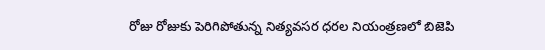రోజు రోజుకు పెరిగిపోతున్న నిత్యవసర ధరల నియంత్రణలో బిజెపి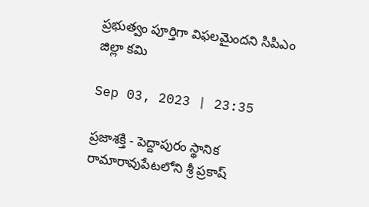ప్రభుత్వం పూర్తిగా విఫలమైందని సిపిఎం జిల్లా కమి

Sep 03, 2023 | 23:35

ప్రజాశక్తి - పెద్దాపురం స్థానిక రామారావుపేటలోని శ్రీ ప్రకాష్‌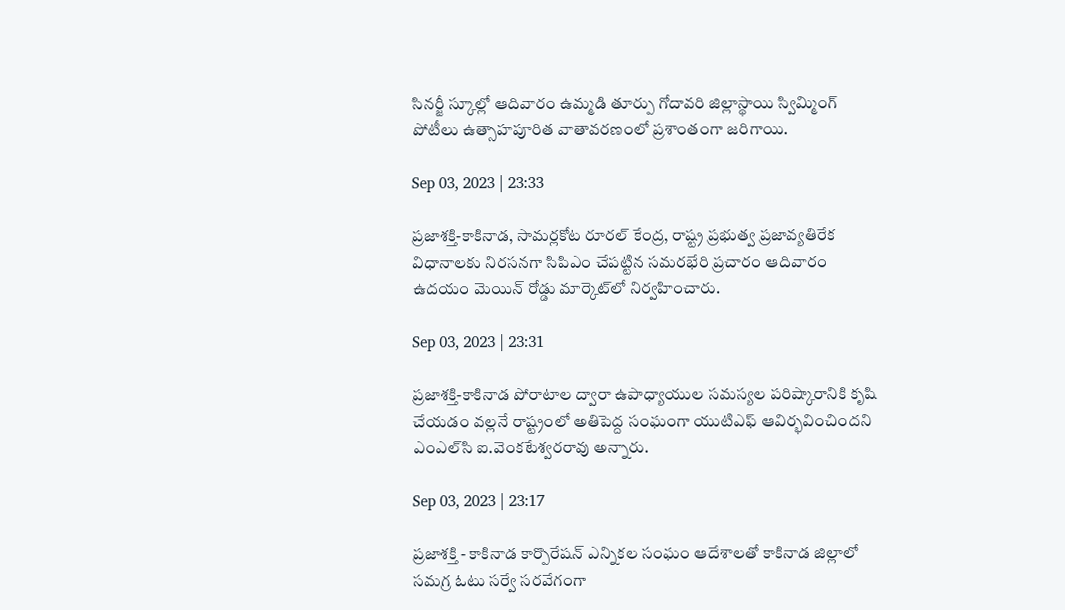సినర్జీ స్కూల్లో ఆదివారం ఉమ్మడి తూర్పు గోదావరి జిల్లాస్థాయి స్విమ్మింగ్‌ పోటీలు ఉత్సాహపూరిత వాతావరణంలో ప్రశాంతంగా జరిగాయి.

Sep 03, 2023 | 23:33

ప్రజాశక్తి-కాకినాడ, సామర్లకోట రూరల్‌ కేంద్ర, రాష్ట్ర ప్రభుత్వ ప్రజావ్యతిరేక విధానాలకు నిరసనగా సిపిఎం చేపట్టిన సమరభేరి ప్రచారం ఆదివారం ఉదయం మెయిన్‌ రోడ్డు మార్కెట్‌లో నిర్వహించారు.

Sep 03, 2023 | 23:31

ప్రజాశక్తి-కాకినాడ పోరాటాల ద్వారా ఉపాధ్యాయుల సమస్యల పరిష్కారానికి కృషి చేయడం వల్లనే రాష్ట్రంలో అతిపెద్ద సంఘంగా యుటిఎఫ్‌ ఆవిర్భవించిందని ఎంఎల్‌సి ఐ.వెంకటేశ్వరరావు అన్నారు.

Sep 03, 2023 | 23:17

ప్రజాశక్తి - కాకినాడ కార్పొరేషన్‌ ఎన్నికల సంఘం ఆదేశాలతో కాకినాడ జిల్లాలో సమగ్ర ఓటు సర్వే సరవేగంగా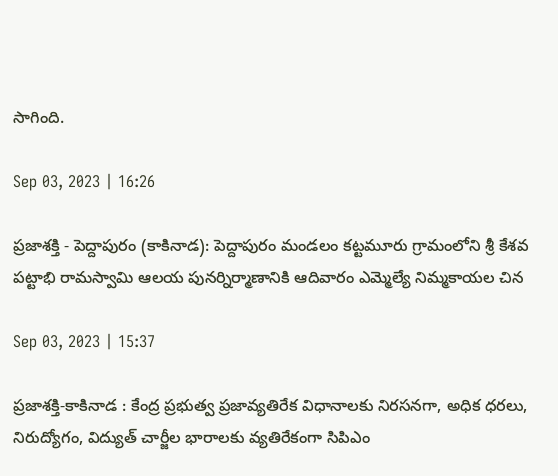సాగింది.

Sep 03, 2023 | 16:26

ప్రజాశక్తి - పెద్దాపురం (కాకినాడ): పెద్దాపురం మండలం కట్టమూరు గ్రామంలోని శ్రీ కేశవ పట్టాభి రామస్వామి ఆలయ పునర్నిర్మాణానికి ఆదివారం ఎమ్మెల్యే నిమ్మకాయల చిన

Sep 03, 2023 | 15:37

ప్రజాశక్తి-కాకినాడ : కేంద్ర ప్రభుత్వ ప్రజావ్యతిరేక విధానాలకు నిరసనగా, అధిక ధరలు, నిరుద్యోగం, విద్యుత్‌ చార్జీల భారాలకు వ్యతిరేకంగా సిపిఎం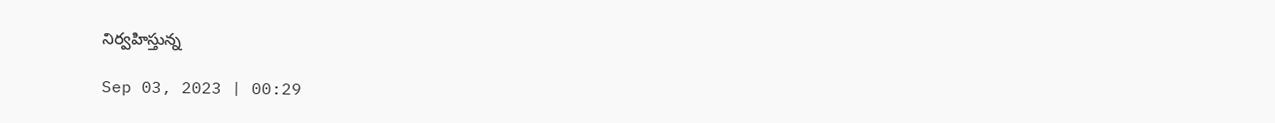నిర్వహిస్తున్న

Sep 03, 2023 | 00:29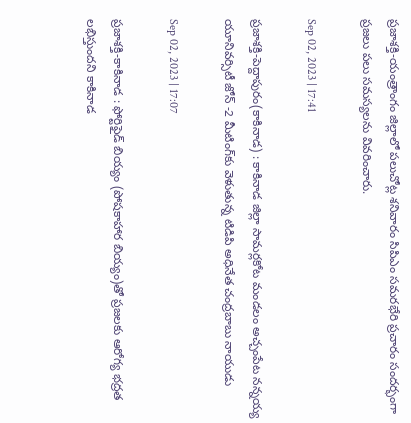ప్రజాశక్తి-యంత్రాంగం జిల్లాలో పలుచోట్ల శనివారం సిపిఎం సమరభేరి ప్రచారం సందర్భంగా ప్రజలు పలు సమస్యలను వివరించారు.

Sep 02, 2023 | 17:41

ప్రజాశక్తి-పెద్దాపురం(కాకినాడ) : కాకినాడ జిల్లా సామర్లకోట మండలం అచ్చంపేట నన్నయ్య యూనివర్సిటీ జోన్‌ -2 మీటింగ్‌కు వెళుతున్న టిడిపి అధినేత చంద్రబాబు నాయుడు

Sep 02, 2023 | 17:07

ప్రజాశక్తి-కాకినాడ : ఫోర్టిఫైడ్‌ బియ్యం (పోషకాహార బియ్యం)తో ప్రజలకు ఆరోగ్య భద్రత లభిస్తుందని కాకినాడ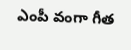ఎంపీ వంగా గీత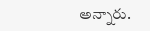అన్నారు.